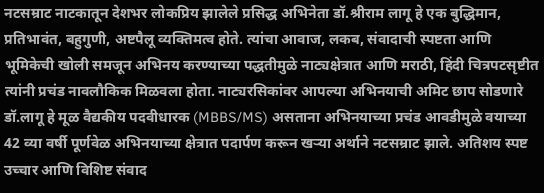नटसम्राट नाटकातून देशभर लोकप्रिय झालेले प्रसिद्ध अभिनेता डॉ.श्रीराम लागू हे एक बुद्धिमान, प्रतिभावंत, बहुगुणी, अष्टपैलू व्यक्तिमत्व होते. त्यांचा आवाज, लकब, संवादाची स्पष्टता आणि भूमिकेची खोली समजून अभिनय करण्याच्या पद्धतीमुळे नाट्यक्षेत्रात आणि मराठी, हिंदी चित्रपटसृष्टीत त्यांनी प्रचंड नावलौकिक मिळवला होता. नाट्यरसिकांवर आपल्या अभिनयाची अमिट छाप सोडणारे डॉ.लागू हे मूळ वैद्यकीय पदवीधारक (MBBS/MS) असताना अभिनयाच्या प्रचंड आवडीमुळे वयाच्या 42 व्या वर्षी पूर्णवेळ अभिनयाच्या क्षेत्रात पदार्पण करून खऱ्या अर्थाने नटसम्राट झाले. अतिशय स्पष्ट उच्चार आणि विशिष्ट संवाद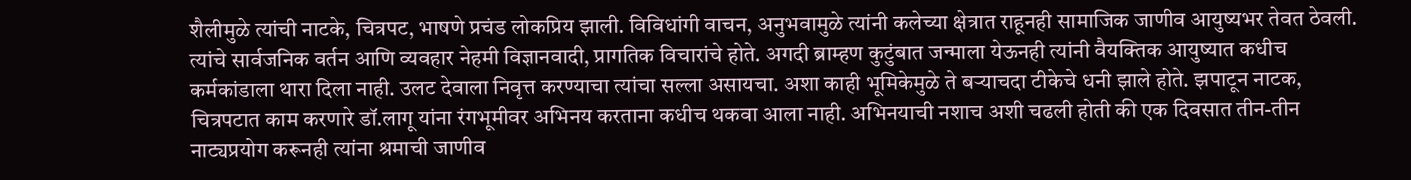शैलीमुळे त्यांची नाटके, चित्रपट, भाषणे प्रचंड लोकप्रिय झाली. विविधांगी वाचन, अनुभवामुळे त्यांनी कलेच्या क्षेत्रात राहूनही सामाजिक जाणीव आयुष्यभर तेवत ठेवली. त्यांचे सार्वजनिक वर्तन आणि व्यवहार नेहमी विज्ञानवादी, प्रागतिक विचारांचे होते. अगदी ब्राम्हण कुटुंबात जन्माला येऊनही त्यांनी वैयक्तिक आयुष्यात कधीच कर्मकांडाला थारा दिला नाही. उलट देवाला निवृत्त करण्याचा त्यांचा सल्ला असायचा. अशा काही भूमिकेमुळे ते बऱ्याचदा टीकेचे धनी झाले होते. झपाटून नाटक, चित्रपटात काम करणारे डॉ.लागू यांना रंगभूमीवर अभिनय करताना कधीच थकवा आला नाही. अभिनयाची नशाच अशी चढली होती की एक दिवसात तीन-तीन नाट्यप्रयोग करूनही त्यांना श्रमाची जाणीव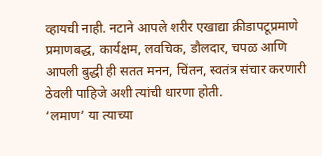व्हायची नाही. नटाने आपले शरीर एखाद्या क्रीडापटूप्रमाणे प्रमाणबद्ध, कार्यक्षम, लवचिक, डौलदार, चपळ आणि आपली बुद्धी ही सतत मनन, चिंतन, स्वतंत्र संचार करणारी ठेवली पाहिजे अशी त्यांची धारणा होती.
‘लमाण’ या त्याच्या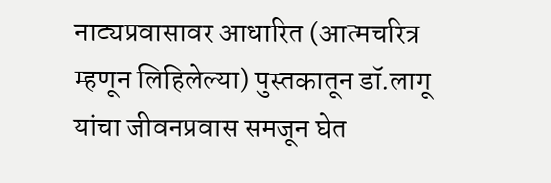नाट्यप्रवासावर आधारित (आत्मचरित्र म्हणून लिहिलेल्या) पुस्तकातून डॉ.लागू यांचा जीवनप्रवास समजून घेत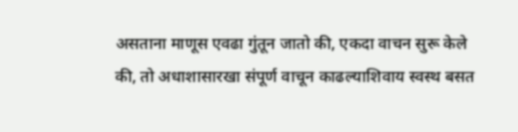असताना माणूस एवढा गुंतून जातो की, एकदा वाचन सुरू केले की, तो अधाशासारखा संपूर्ण वाचून काढल्याशिवाय स्वस्थ बसत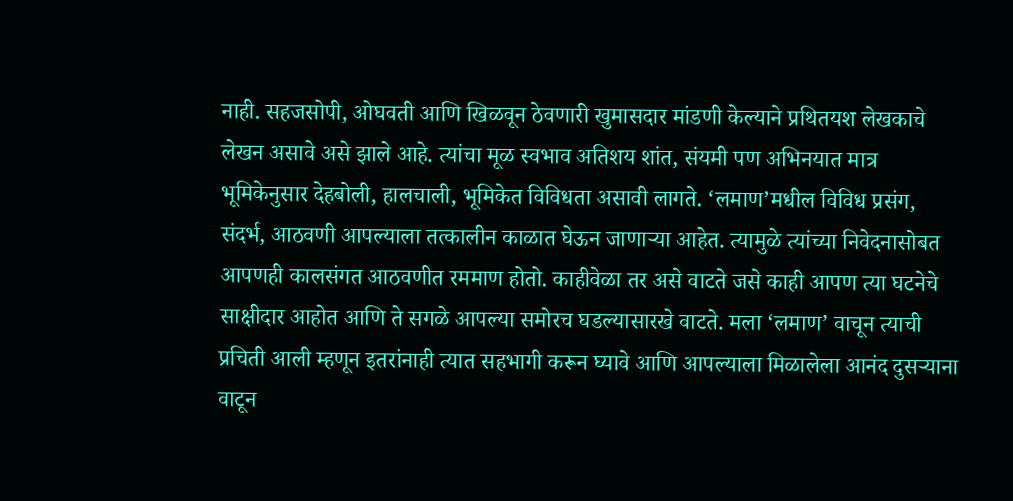नाही. सहजसोपी, ओघवती आणि खिळवून ठेवणारी खुमासदार मांडणी केल्याने प्रथितयश लेखकाचे लेखन असावे असे झाले आहे. त्यांचा मूळ स्वभाव अतिशय शांत, संयमी पण अभिनयात मात्र भूमिकेनुसार देहबोली, हालचाली, भूमिकेत विविधता असावी लागते. ‘लमाण’मधील विविध प्रसंग, संदर्भ, आठवणी आपल्याला तत्कालीन काळात घेऊन जाणाऱ्या आहेत. त्यामुळे त्यांच्या निवेदनासोबत आपणही कालसंगत आठवणीत रममाण होतो. काहीवेळा तर असे वाटते जसे काही आपण त्या घटनेचे साक्षीदार आहोत आणि ते सगळे आपल्या समोरच घडल्यासारखे वाटते. मला ‘लमाण’ वाचून त्याची प्रचिती आली म्हणून इतरांनाही त्यात सहभागी करून घ्यावे आणि आपल्याला मिळालेला आनंद दुसऱ्याना वाटून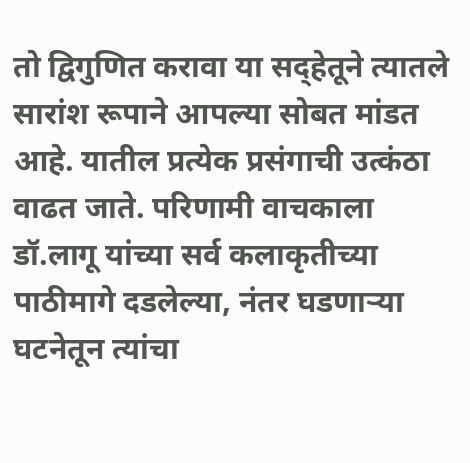तो द्विगुणित करावा या सद्हेतूने त्यातले सारांश रूपाने आपल्या सोबत मांडत आहे. यातील प्रत्येक प्रसंगाची उत्कंठा वाढत जाते. परिणामी वाचकाला डॉ.लागू यांच्या सर्व कलाकृतीच्या पाठीमागे दडलेल्या, नंतर घडणाऱ्या घटनेतून त्यांचा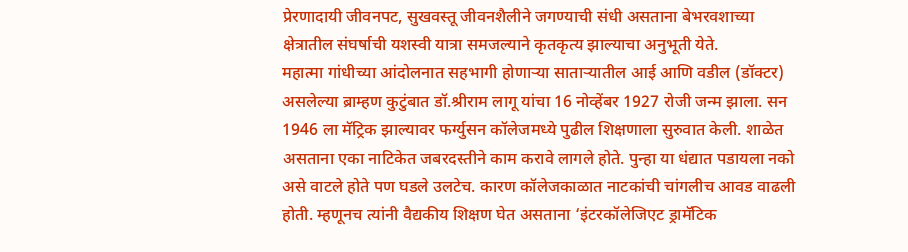प्रेरणादायी जीवनपट, सुखवस्तू जीवनशैलीने जगण्याची संधी असताना बेभरवशाच्या क्षेत्रातील संघर्षाची यशस्वी यात्रा समजल्याने कृतकृत्य झाल्याचा अनुभूती येते.
महात्मा गांधीच्या आंदोलनात सहभागी होणाऱ्या साताऱ्यातील आई आणि वडील (डॉक्टर) असलेल्या ब्राम्हण कुटुंबात डॉ.श्रीराम लागू यांचा 16 नोव्हेंबर 1927 रोजी जन्म झाला. सन 1946 ला मॅट्रिक झाल्यावर फर्ग्युसन कॉलेजमध्ये पुढील शिक्षणाला सुरुवात केली. शाळेत असताना एका नाटिकेत जबरदस्तीने काम करावे लागले होते. पुन्हा या धंद्यात पडायला नको असे वाटले होते पण घडले उलटेच. कारण कॉलेजकाळात नाटकांची चांगलीच आवड वाढली होती. म्हणूनच त्यांनी वैद्यकीय शिक्षण घेत असताना ‘इंटरकॉलेजिएट ड्रामॅटिक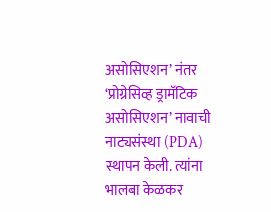असोसिएशन’ नंतर ‘प्रोग्रेसिव्ह ड्रामॅटिक असोसिएशन’ नावाची नाट्यसंस्था (PDA) स्थापन केली. त्यांना भालबा केळकर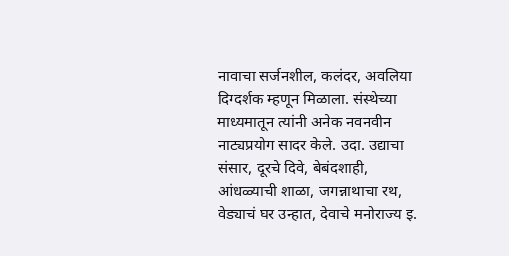नावाचा सर्जनशील, कलंदर, अवलिया दिग्दर्शक म्हणून मिळाला. संस्थेच्या माध्यमातून त्यांनी अनेक नवनवीन नाट्यप्रयोग सादर केले. उदा. उद्याचा संसार, दूरचे दिवे, बेबंदशाही, आंधळ्याची शाळा, जगन्नाथाचा रथ, वेड्याचं घर उन्हात, देवाचे मनोराज्य इ.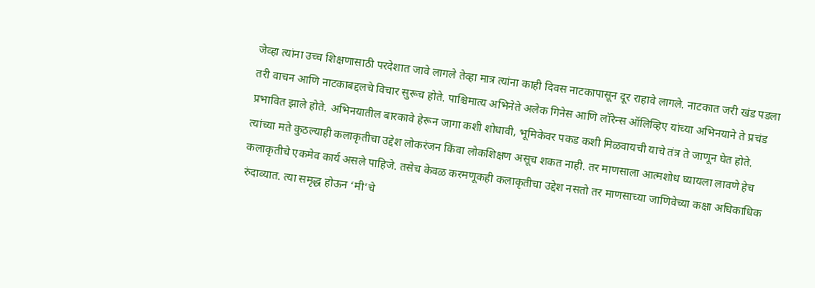जेव्हा त्यांना उच्च शिक्षणासाठी परदेशात जावे लागले तेव्हा मात्र त्यांना काही दिवस नाटकापासून दूर राहावे लागले. नाटकात जरी खंड पडला तरी वाचन आणि नाटकाबद्दलचे विचार सुरूच होते. पाश्चिमात्य अभिनेते अलेक गिनेस आणि लॉरेन्स ऑलिव्हिए यांच्या अभिनयाने ते प्रचंड प्रभावित झाले होते. अभिनयातील बारकावे हेरून जागा कशी शोधावी, भूमिकेवर पकड कशी मिळवायची याचे तंत्र ते जाणून घेत होते. त्यांच्या मते कुठल्याही कलाकृतीचा उद्देश लोकरंजन किंवा लोकशिक्षण असूच शकत नाही. तर माणसाला आत्मशोध घ्यायला लावणे हेच कलाकृतीचे एकमेव कार्य असले पाहिजे. तसेच केवळ करमणूकही कलाकृतीचा उद्देश नसतो तर माणसाच्या जाणिवेच्या कक्षा अधिकाधिक रुंदाव्यात. त्या समृद्ध होऊन ‘मी’चे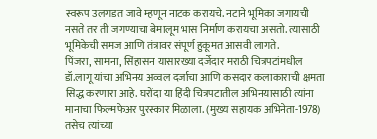स्वरूप उलगडत जावे म्हणून नाटक करायचे. नटाने भूमिका जगायची नसते तर ती जगण्याचा बेमालूम भास निर्माण करायचा असतो. त्यासाठी भूमिकेची समज आणि तंत्रावर संपूर्ण हुकूमत आसवी लागते.
पिंजरा, सामना, सिंहासन यासारख्या दर्जेदार मराठी चित्रपटांमधील डॉ.लागू यांचा अभिनय अव्वल दर्जाचा आणि कसदार कलाकाराची क्षमता सिद्ध करणारा आहे. घरोंदा या हिंदी चित्रपटातील अभिनयासाठी त्यांना मानाचा फिल्मफेअर पुरस्कार मिळाला. (मुख्य सहायक अभिनेता-1978) तसेच त्यांच्या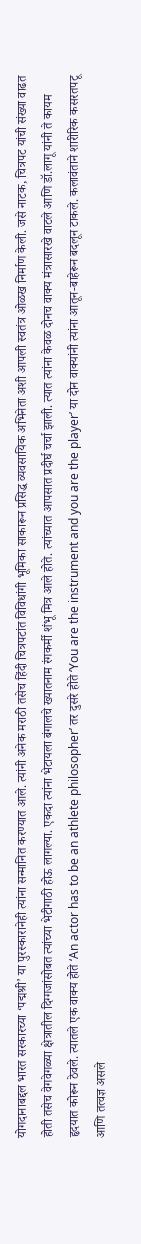योगदानाबद्दल भारत सरकारच्या ‘पद्मश्री’ या पुरस्कारानेही त्यांना सन्मानित करण्यात आले. त्यांनी अनेक मराठी तसेच हिंदी चित्रपटांत विविधांगी भूमिका साकारून प्रसिद्ध व्यवसायिक अभिनेता अशी आपली स्वतंत्र ओळख निर्माण केली. जसे नाटक, चित्रपट यांची संख्या वाढत होती तसेच वेगवेगळ्या क्षेत्रातील दिग्गजांसोबत त्यांच्या भेटीगाठी होऊ लागल्या. एकदा त्यांना भेटायला बंगालचे ख्यातनाम रंगकर्मी शंभू मित्र आले होते. त्यांच्यात आपसात प्रदीर्घ चर्चा झाली. त्यात त्यांना केवळ दोनच वाक्य मंत्रासारखे वाटले आणि डॉ.लागू यांनी ते कायम हृदयात कोरून ठेवले. त्यातले एक वाक्य होते ‘An actor has to be an athlete philosopher’ तर दुसरे होते ‘You are the instrument and you are the player’ या दोन वाक्यांनी त्यांना आतून-बाहेरून बदलून टाकले. कलावंताने शारीरिक कसरतपटू आणि तत्वज्ञ असले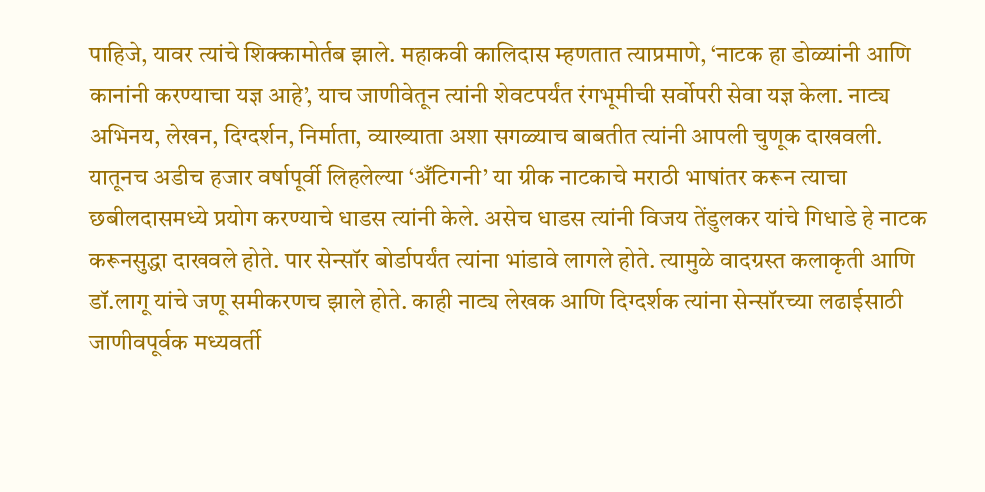पाहिजे, यावर त्यांचे शिक्कामोर्तब झाले. महाकवी कालिदास म्हणतात त्याप्रमाणे, ‘नाटक हा डोळ्यांनी आणि कानांनी करण्याचा यज्ञ आहे’, याच जाणीवेतून त्यांनी शेवटपर्यंत रंगभूमीची सर्वोपरी सेवा यज्ञ केला. नाट्य अभिनय, लेखन, दिग्दर्शन, निर्माता, व्याख्याता अशा सगळ्याच बाबतीत त्यांनी आपली चुणूक दाखवली. यातूनच अडीच हजार वर्षापूर्वी लिहलेल्या ‘अँटिगनी’ या ग्रीक नाटकाचे मराठी भाषांतर करून त्याचा छबीलदासमध्ये प्रयोग करण्याचे धाडस त्यांनी केले. असेच धाडस त्यांनी विजय तेंडुलकर यांचे गिधाडे हे नाटक करूनसुद्धा दाखवले होते. पार सेन्सॉर बोर्डापर्यंत त्यांना भांडावे लागले होते. त्यामुळे वादग्रस्त कलाकृती आणि डॉ.लागू यांचे जणू समीकरणच झाले होते. काही नाट्य लेखक आणि दिग्दर्शक त्यांना सेन्सॉरच्या लढाईसाठी जाणीवपूर्वक मध्यवर्ती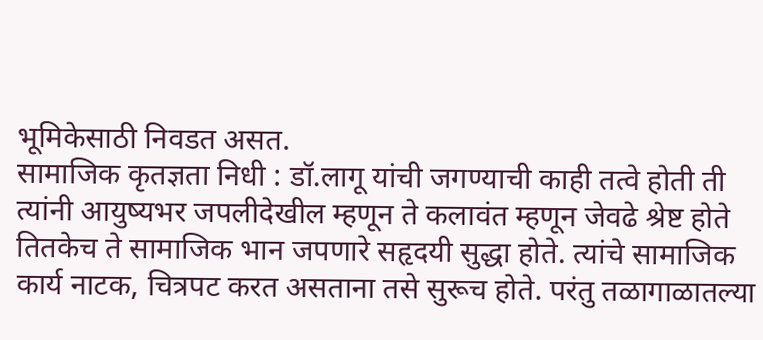भूमिकेसाठी निवडत असत.
सामाजिक कृतज्ञता निधी : डॉ.लागू यांची जगण्याची काही तत्वे होती ती त्यांनी आयुष्यभर जपलीदेखील म्हणून ते कलावंत म्हणून जेवढे श्रेष्ट होते तितकेच ते सामाजिक भान जपणारे सहृदयी सुद्धा होते. त्यांचे सामाजिक कार्य नाटक, चित्रपट करत असताना तसे सुरूच होते. परंतु तळागाळातल्या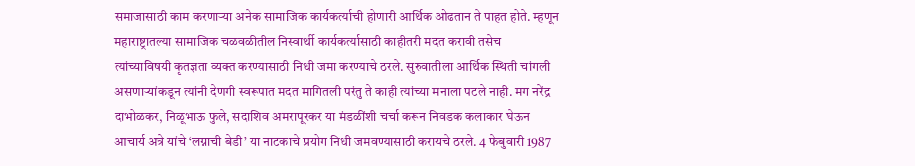समाजासाठी काम करणाऱ्या अनेक सामाजिक कार्यकर्त्याची होणारी आर्थिक ओढतान ते पाहत होते. म्हणून महाराष्ट्रातल्या सामाजिक चळवळीतील निस्वार्थी कार्यकर्त्यासाठी काहीतरी मदत करावी तसेच त्यांच्याविषयी कृतज्ञता व्यक्त करण्यासाठी निधी जमा करण्याचे ठरले. सुरुवातीला आर्थिक स्थिती चांगली असणाऱ्यांकडून त्यांनी देणगी स्वरूपात मदत मागितली परंतु ते काही त्यांच्या मनाला पटले नाही. मग नरेंद्र दाभोळकर, निळूभाऊ फुले, सदाशिव अमरापूरकर या मंडळींशी चर्चा करून निवडक कलाकार घेऊन आचार्य अत्रे यांचे ‘लग्नाची बेडी’ या नाटकाचे प्रयोग निधी जमवण्यासाठी करायचे ठरले. 4 फेबुवारी 1987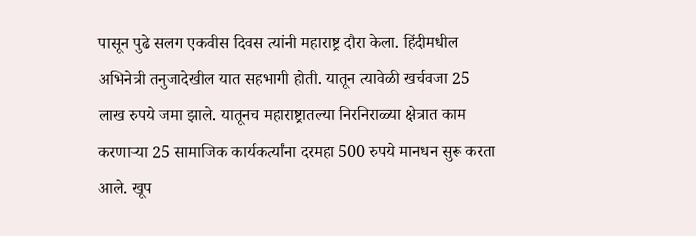पासून पुढे सलग एकवीस दिवस त्यांनी महाराष्ट्र दौरा केला. हिंदीमधील अभिनेत्री तनुजादेखील यात सहभागी होती. यातून त्यावेळी खर्चवजा 25 लाख रुपये जमा झाले. यातूनच महाराष्ट्रातल्या निरनिराळ्या क्षेत्रात काम करणाऱ्या 25 सामाजिक कार्यकर्त्यांना दरमहा 500 रुपये मानधन सुरू करता आले. खूप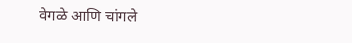वेगळे आणि चांगले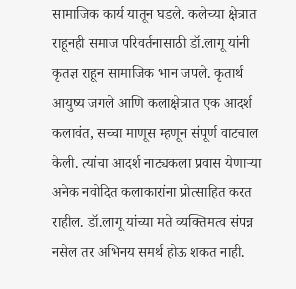सामाजिक कार्य यातून घडले. कलेच्या क्षेत्रात राहूनही समाज परिवर्तनासाठी डॉ.लागू यांनी कृतज्ञ राहून सामाजिक भान जपले. कृतार्थ आयुष्य जगले आणि कलाक्षेत्रात एक आदर्श कलावंत, सच्चा माणूस म्हणून संपूर्ण वाटचाल केली. त्यांचा आदर्श नाट्यकला प्रवास येणाऱ्या अनेक नवोदित कलाकारांना प्रोत्साहित करत राहील. डॉ.लागू यांच्या मते व्यक्तिमत्व संपन्न नसेल तर अभिनय समर्थ होऊ शकत नाही.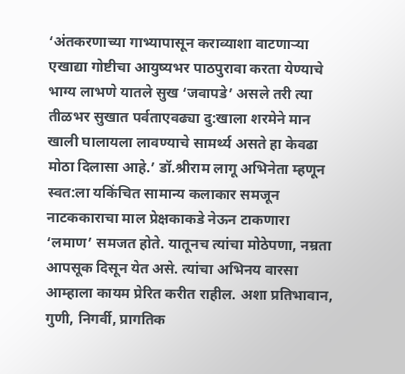‘अंतकरणाच्या गाभ्यापासून कराव्याशा वाटणाऱ्या एखाद्या गोष्टीचा आयुष्यभर पाठपुरावा करता येण्याचे भाग्य लाभणे यातले सुख ‘जवापडे’ असले तरी त्या तीळभर सुखात पर्वताएवढ्या दु:खाला शरमेने मान खाली घालायला लावण्याचे सामर्थ्य असते हा केवढा मोठा दिलासा आहे.’ डॉ.श्रीराम लागू अभिनेता म्हणून स्वत:ला यकिंचित सामान्य कलाकार समजून नाटककाराचा माल प्रेक्षकाकडे नेऊन टाकणारा ‘लमाण’ समजत होते. यातूनच त्यांचा मोठेपणा, नम्रता आपसूक दिसून येत असे. त्यांचा अभिनय वारसा आम्हाला कायम प्रेरित करीत राहील. अशा प्रतिभावान, गुणी, निगर्वी, प्रागतिक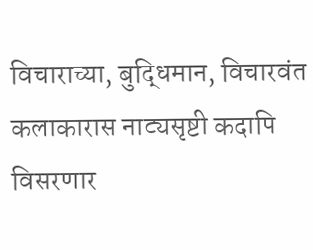विचाराच्या, बुद्धिमान, विचारवंत कलाकारास नाट्यसृष्टी कदापि विसरणार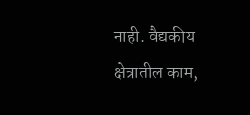नाही. वैद्यकीय क्षेत्रातील काम,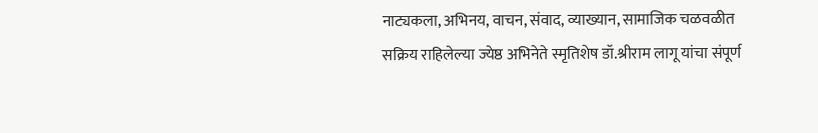नाट्यकला, अभिनय, वाचन, संवाद, व्याख्यान, सामाजिक चळवळीत सक्रिय राहिलेल्या ज्येष्ठ अभिनेते स्मृतिशेष डॉ.श्रीराम लागू यांचा संपूर्ण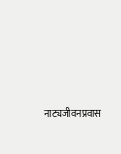नाट्यजीवनप्रवास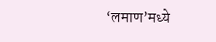‘लमाण’मध्ये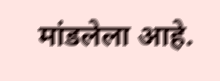मांडलेला आहे.